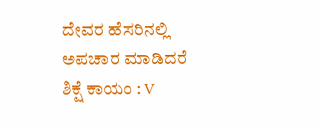ದೇವರ ಹೆಸರಿನಲ್ಲಿ ಅಪಚಾರ ಮಾಡಿದರೆ ಶಿಕ್ಷೆ ಕಾಯಂ : V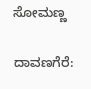ಸೋಮಣ್ಣ

ದಾವಣಗೆರೆ: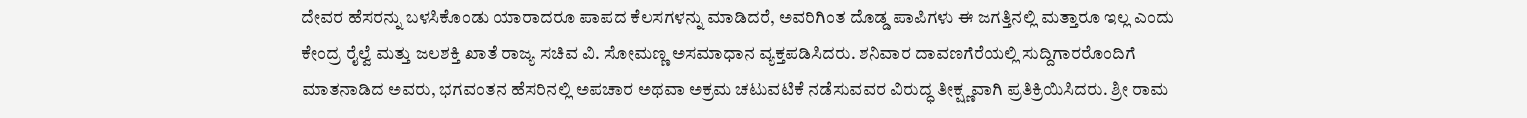ದೇವರ ಹೆಸರನ್ನು ಬಳಸಿಕೊಂಡು ಯಾರಾದರೂ ಪಾಪದ ಕೆಲಸಗಳನ್ನು ಮಾಡಿದರೆ, ಅವರಿಗಿಂತ ದೊಡ್ಡ ಪಾಪಿಗಳು ಈ ಜಗತ್ತಿನಲ್ಲಿ ಮತ್ತಾರೂ ಇಲ್ಲ ಎಂದು ಕೇಂದ್ರ ರೈಲ್ವೆ ಮತ್ತು ಜಲಶಕ್ತಿ ಖಾತೆ ರಾಜ್ಯ ಸಚಿವ ವಿ. ಸೋಮಣ್ಣ ಅಸಮಾಧಾನ ವ್ಯಕ್ತಪಡಿಸಿದರು. ಶನಿವಾರ ದಾವಣಗೆರೆಯಲ್ಲಿ ಸುದ್ದಿಗಾರರೊಂದಿಗೆ ಮಾತನಾಡಿದ ಅವರು, ಭಗವಂತನ ಹೆಸರಿನಲ್ಲಿ ಅಪಚಾರ ಅಥವಾ ಅಕ್ರಮ ಚಟುವಟಿಕೆ ನಡೆಸುವವರ ವಿರುದ್ಧ ತೀಕ್ಷ್ಣವಾಗಿ ಪ್ರತಿಕ್ರಿಯಿಸಿದರು. ಶ್ರೀ ರಾಮ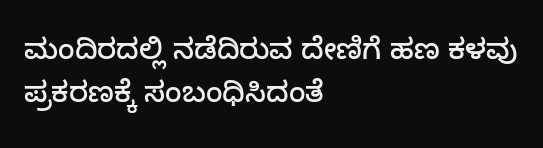ಮಂದಿರದಲ್ಲಿ ನಡೆದಿರುವ ದೇಣಿಗೆ ಹಣ ಕಳವು ಪ್ರಕರಣಕ್ಕೆ ಸಂಬಂಧಿಸಿದಂತೆ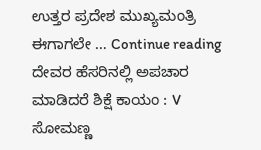ಉತ್ತರ ಪ್ರದೇಶ ಮುಖ್ಯಮಂತ್ರಿ ಈಗಾಗಲೇ … Continue reading ದೇವರ ಹೆಸರಿನಲ್ಲಿ ಅಪಚಾರ ಮಾಡಿದರೆ ಶಿಕ್ಷೆ ಕಾಯಂ : V ಸೋಮಣ್ಣ